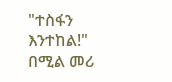"ተስፋን እንተከል!" በሚል መሪ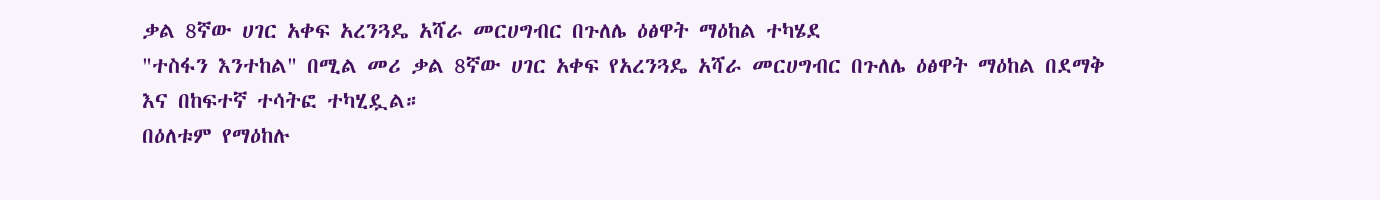ቃል 8ኛው ሀገር አቀፍ አረንጓዴ አሻራ መርሀግብር በጉለሌ ዕፅዋት ማዕከል ተካሄደ
"ተስፋን እንተከል" በሚል መሪ ቃል 8ኛው ሀገር አቀፍ የአረንጓዴ አሻራ መርሀግብር በጉለሌ ዕፅዋት ማዕከል በደማቅ እና በከፍተኛ ተሳትፎ ተካሂዷል።
በዕለቱም የማዕከሉ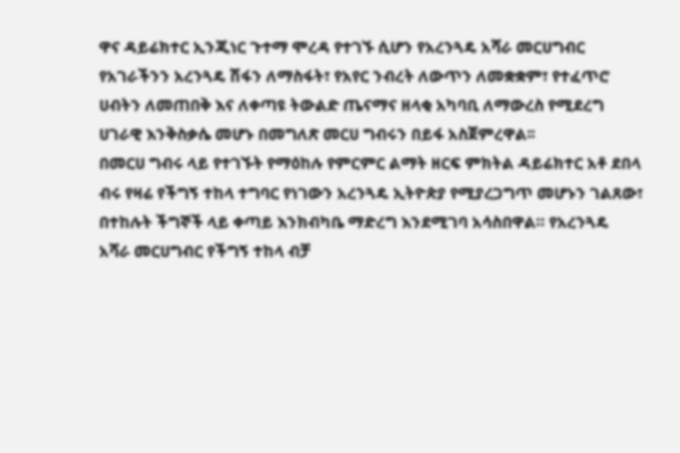ዋና ዳይሬክተር ኢንጂነር ጉተማ ሞረዳ የተገኙ ሲሆን የአረንጓዴ አሻራ መርሀግብር የአገራችንን አረንጓዴ ሽፋን ለማስፋት፣ የአየር ንብረት ለውጥን ለመቋቋም፣ የተፈጥሮ ሀብትን ለመጠበቅ እና ለቀጣዩ ትውልድ ጤናማና ዘላቂ አካባቢ ለማውረስ የሚደረግ ሀገራዊ እንቅስቃሴ መሆኑ በመግለጽ መርሀ ግብሩን በይፋ አስጀምረዋል፡፡
በመርሀ ግብሩ ላይ የተገኙት የማዕከሉ የምርምር ልማት ዘርፍ ምክትል ዳይሬክተር አቶ ደበላ ብሩ የዛሬ የችግኝ ተከላ ተግባር የነገውን አረንጓዴ ኢትዮጵያ የሚያረጋግጥ መሆኑን ገልጸው፣ በተከሉት ችግኞች ላይ ቀጣይ እንክብካቤ ማድረግ እንደሚገባ አሳስበዋል። የአረንጓዴ አሻራ መርሀግብር የችግኝ ተከላ ብቻ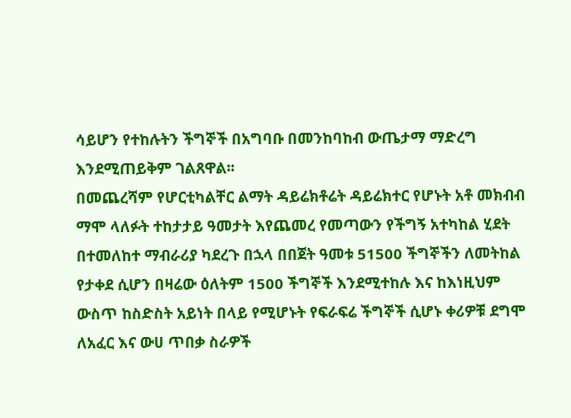ሳይሆን የተከሉትን ችግኞች በአግባቡ በመንከባከብ ውጤታማ ማድረግ እንደሚጠይቅም ገልጸዋል፡፡
በመጨረሻም የሆርቲካልቸር ልማት ዳይሬክቶሬት ዳይሬክተር የሆኑት አቶ መክብብ ማሞ ላለፉት ተከታታይ ዓመታት እየጨመረ የመጣውን የችግኝ አተካከል ሂደት በተመለከተ ማብራሪያ ካደረጉ በኋላ በበጀት ዓመቱ 51500 ችግኞችን ለመትከል የታቀደ ሲሆን በዛሬው ዕለትም 1500 ችግኞች እንደሚተከሉ እና ከእነዚህም ውስጥ ከስድስት አይነት በላይ የሚሆኑት የፍራፍሬ ችግኞች ሲሆኑ ቀሪዎቹ ደግሞ ለአፈር እና ውሀ ጥበቃ ስራዎች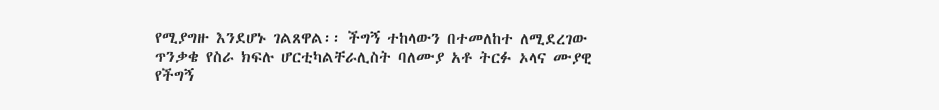የሚያግዙ እንደሆኑ ገልጸዋል፡፡ ችግኝ ተከላውን በተመለከተ ለሚደረገው ጥንቃቄ የስራ ክፍሉ ሆርቲካልቸራሊስት ባለሙያ አቶ ትርፉ ኦላና ሙያዊ የችግኝ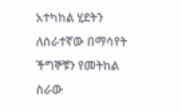አተካከል ሂደትን ለሰራተኛው በማሳየት ችግኞቹን የመትከል ስራው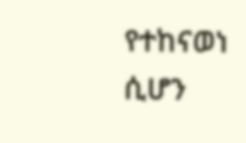የተከናወነ ሲሆን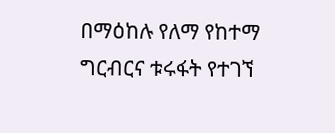በማዕከሉ የለማ የከተማ ግርብርና ቱሩፋት የተገኘ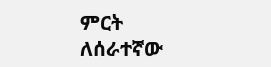ምርት ለሰራተኛው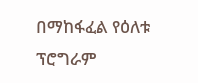በማከፋፈል የዕለቱ ፕሮግራም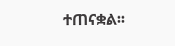ተጠናቋል፡፡